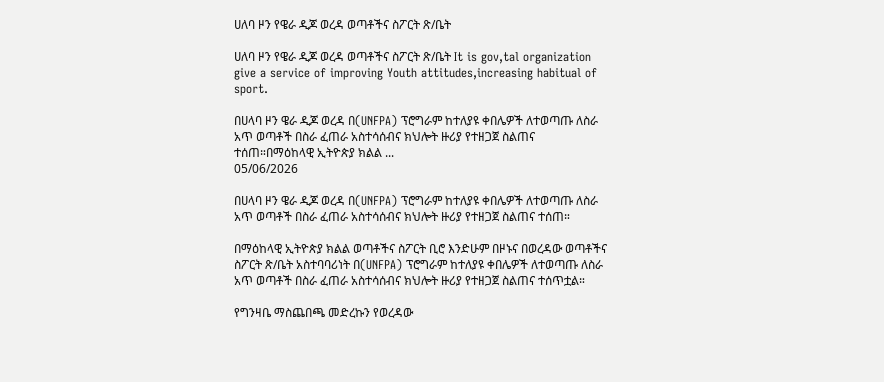ሀለባ ዞን የዌራ ዲጆ ወረዳ ወጣቶችና ስፖርት ጽ/ቤት

ሀለባ ዞን የዌራ ዲጆ ወረዳ ወጣቶችና ስፖርት ጽ/ቤት It is gov,tal organization give a service of improving Youth attitudes,increasing habitual of sport.

በሀላባ ዞን ዌራ ዲጆ ወረዳ በ(UNFPA) ፕሮግራም ከተለያዩ ቀበሌዎች ለተወጣጡ ለስራ አጥ ወጣቶች በስራ ፈጠራ አስተሳሰብና ክህሎት ዙሪያ የተዘጋጀ ስልጠና ተሰጠ።በማዕከላዊ ኢትዮጵያ ክልል ...
05/06/2026

በሀላባ ዞን ዌራ ዲጆ ወረዳ በ(UNFPA) ፕሮግራም ከተለያዩ ቀበሌዎች ለተወጣጡ ለስራ አጥ ወጣቶች በስራ ፈጠራ አስተሳሰብና ክህሎት ዙሪያ የተዘጋጀ ስልጠና ተሰጠ።

በማዕከላዊ ኢትዮጵያ ክልል ወጣቶችና ስፖርት ቢሮ እንድሁም በዞኑና በወረዳው ወጣቶችና ስፖርት ጽ/ቤት አስተባባሪነት በ(UNFPA) ፕሮግራም ከተለያዩ ቀበሌዎች ለተወጣጡ ለስራ አጥ ወጣቶች በስራ ፈጠራ አስተሳሰብና ክህሎት ዙሪያ የተዘጋጀ ስልጠና ተሰጥቷል።

የግንዛቤ ማስጨበጫ መድረኩን የወረዳው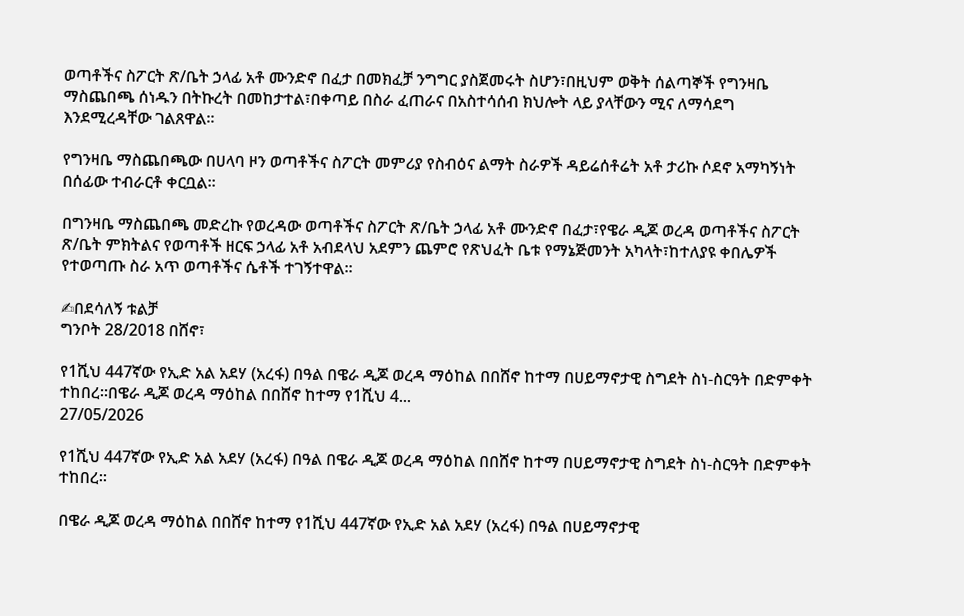ወጣቶችና ስፖርት ጽ/ቤት ኃላፊ አቶ ሙንድኖ በፈታ በመክፈቻ ንግግር ያስጀመሩት ስሆን፣በዚህም ወቅት ሰልጣኞች የግንዛቤ ማስጨበጫ ሰነዱን በትኩረት በመከታተል፣በቀጣይ በስራ ፈጠራና በአስተሳሰብ ክህሎት ላይ ያላቸውን ሚና ለማሳደግ እንደሚረዳቸው ገልጸዋል።

የግንዛቤ ማስጨበጫው በሀላባ ዞን ወጣቶችና ስፖርት መምሪያ የስብዕና ልማት ስራዎች ዳይሬሰቶሬት አቶ ታሪኩ ሶደኖ አማካኝነት በሰፊው ተብራርቶ ቀርቧል።

በግንዛቤ ማስጨበጫ መድረኩ የወረዳው ወጣቶችና ስፖርት ጽ/ቤት ኃላፊ አቶ ሙንድኖ በፈታ፣የዌራ ዲጆ ወረዳ ወጣቶችና ስፖርት ጽ/ቤት ምክትልና የወጣቶች ዘርፍ ኃላፊ አቶ አብደላህ አደምን ጨምሮ የጽህፈት ቤቱ የማኔጅመንት አካላት፣ከተለያዩ ቀበሌዎች የተወጣጡ ስራ አጥ ወጣቶችና ሴቶች ተገኝተዋል።

✍በደሳለኝ ቱልቻ
ግንቦት 28/2018 በሸኖ፣

የ1ሺህ 447ኛው የኢድ አል አደሃ (አረፋ) በዓል በዌራ ዲጆ ወረዳ ማዕከል በበሸኖ ከተማ በሀይማኖታዊ ስግደት ስነ-ስርዓት በድምቀት ተከበረ።በዌራ ዲጆ ወረዳ ማዕከል በበሸኖ ከተማ የ1ሺህ 4...
27/05/2026

የ1ሺህ 447ኛው የኢድ አል አደሃ (አረፋ) በዓል በዌራ ዲጆ ወረዳ ማዕከል በበሸኖ ከተማ በሀይማኖታዊ ስግደት ስነ-ስርዓት በድምቀት ተከበረ።

በዌራ ዲጆ ወረዳ ማዕከል በበሸኖ ከተማ የ1ሺህ 447ኛው የኢድ አል አደሃ (አረፋ) በዓል በሀይማኖታዊ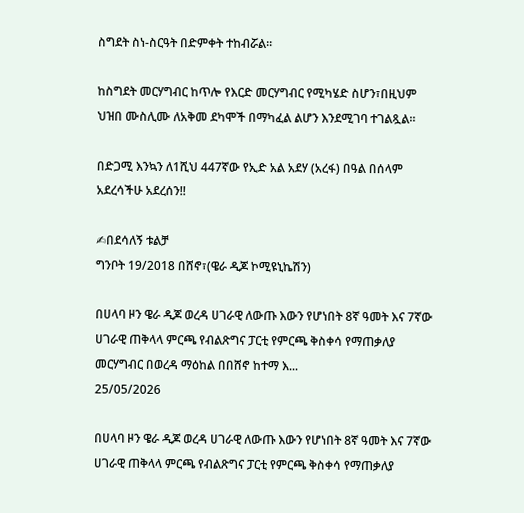ስግደት ስነ-ስርዓት በድምቀት ተከብሯል።

ከስግደት መርሃግብር ከጥሎ የእርድ መርሃግብር የሚካሄድ ስሆን፣በዚህም ህዝበ ሙስሊሙ ለአቅመ ደካሞች በማካፈል ልሆን እንደሚገባ ተገልጿል።

በድጋሚ እንኳን ለ1ሺህ 447ኛው የኢድ አል አደሃ (አረፋ) በዓል በሰላም አደረሳችሁ አደረሰን!!

✍በደሳለኝ ቱልቻ
ግንቦት 19/2018 በሸኖ፣(ዌራ ዲጆ ኮሚዩኒኬሽን)

በሀላባ ዞን ዌራ ዲጆ ወረዳ ሀገራዊ ለውጡ እውን የሆነበት 8ኛ ዓመት እና 7ኛው ሀገራዊ ጠቅላላ ምርጫ የብልጽግና ፓርቲ የምርጫ ቅስቀሳ የማጠቃለያ መርሃግብር በወረዳ ማዕከል በበሸኖ ከተማ እ...
25/05/2026

በሀላባ ዞን ዌራ ዲጆ ወረዳ ሀገራዊ ለውጡ እውን የሆነበት 8ኛ ዓመት እና 7ኛው ሀገራዊ ጠቅላላ ምርጫ የብልጽግና ፓርቲ የምርጫ ቅስቀሳ የማጠቃለያ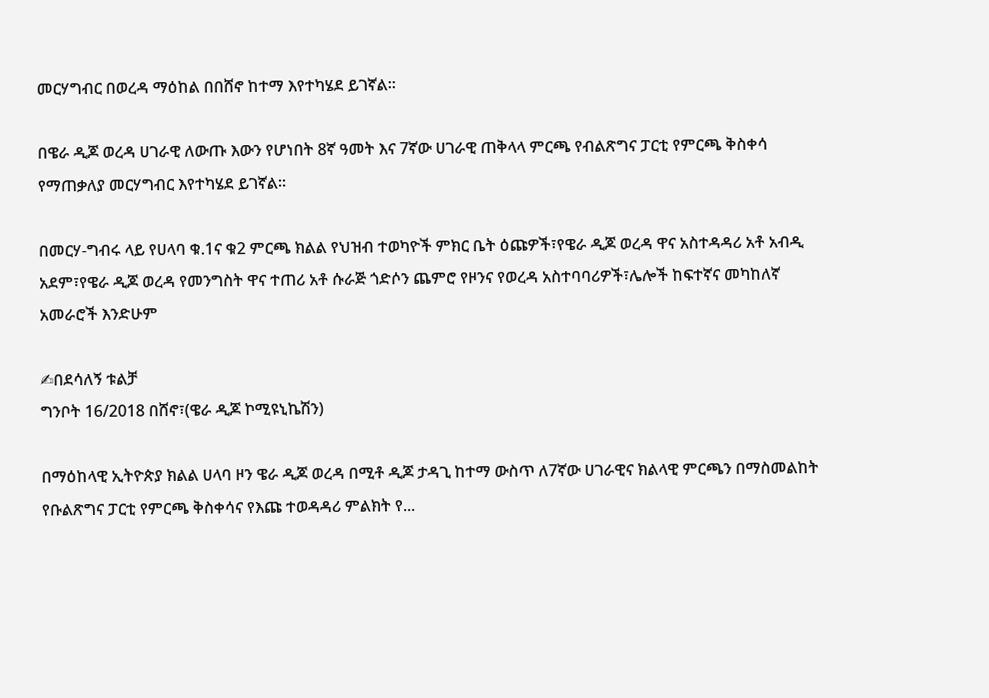መርሃግብር በወረዳ ማዕከል በበሸኖ ከተማ እየተካሄደ ይገኛል።

በዌራ ዲጆ ወረዳ ሀገራዊ ለውጡ እውን የሆነበት 8ኛ ዓመት እና 7ኛው ሀገራዊ ጠቅላላ ምርጫ የብልጽግና ፓርቲ የምርጫ ቅስቀሳ የማጠቃለያ መርሃግብር እየተካሄደ ይገኛል።

በመርሃ-ግብሩ ላይ የሀላባ ቁ.1ና ቁ2 ምርጫ ክልል የህዝብ ተወካዮች ምክር ቤት ዕጩዎች፣የዌራ ዲጆ ወረዳ ዋና አስተዳዳሪ አቶ አብዲ አደም፣የዌራ ዲጆ ወረዳ የመንግስት ዋና ተጠሪ አቶ ሱራጅ ጎድሶን ጨምሮ የዞንና የወረዳ አስተባባሪዎች፣ሌሎች ከፍተኛና መካከለኛ አመራሮች እንድሁም

✍በደሳለኝ ቱልቻ
ግንቦት 16/2018 በሸኖ፣(ዌራ ዲጆ ኮሚዩኒኬሽን)

በማዕከላዊ ኢትዮጵያ ክልል ሀላባ ዞን ዌራ ዲጆ ወረዳ በሚቶ ዲጆ ታዳጊ ከተማ ውስጥ ለ7ኛው ሀገራዊና ክልላዊ ምርጫን በማስመልከት የቡልጽግና ፓርቲ የምርጫ ቅስቀሳና የእጩ ተወዳዳሪ ምልክት የ...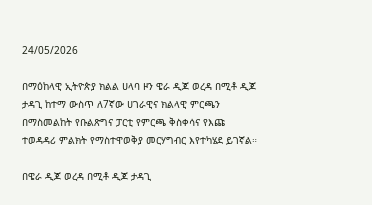24/05/2026

በማዕከላዊ ኢትዮጵያ ክልል ሀላባ ዞን ዌራ ዲጆ ወረዳ በሚቶ ዲጆ ታዳጊ ከተማ ውስጥ ለ7ኛው ሀገራዊና ክልላዊ ምርጫን በማስመልከት የቡልጽግና ፓርቲ የምርጫ ቅስቀሳና የእጩ ተወዳዳሪ ምልክት የማስተዋወቅያ መርሃግብር እየተካሄደ ይገኛል።

በዌራ ዲጆ ወረዳ በሚቶ ዲጆ ታዳጊ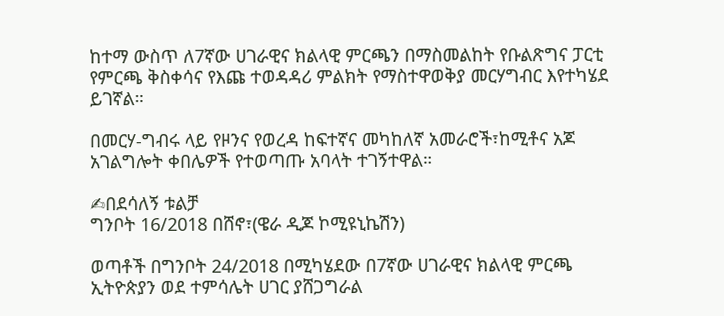ከተማ ውስጥ ለ7ኛው ሀገራዊና ክልላዊ ምርጫን በማስመልከት የቡልጽግና ፓርቲ የምርጫ ቅስቀሳና የእጩ ተወዳዳሪ ምልክት የማስተዋወቅያ መርሃግብር እየተካሄደ ይገኛል።

በመርሃ-ግብሩ ላይ የዞንና የወረዳ ከፍተኛና መካከለኛ አመራሮች፣ከሚቶና አጆ አገልግሎት ቀበሌዎች የተወጣጡ አባላት ተገኝተዋል።

✍በደሳለኝ ቱልቻ
ግንቦት 16/2018 በሸኖ፣(ዌራ ዲጆ ኮሚዩኒኬሽን)

ወጣቶች በግንቦት 24/2018 በሚካሄደው በ7ኛው ሀገራዊና ክልላዊ ምርጫ ኢትዮጵያን ወደ ተምሳሌት ሀገር ያሸጋግራል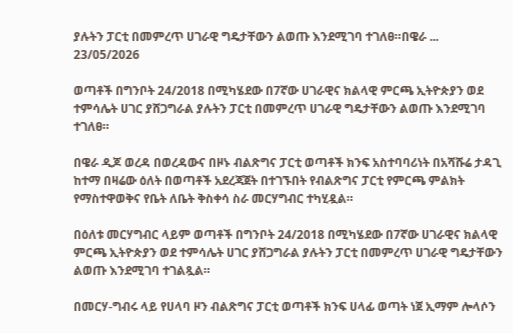ያሉትን ፓርቲ በመምረጥ ሀገራዊ ግዴታቸውን ልወጡ እንደሚገባ ተገለፀ።በዌራ ...
23/05/2026

ወጣቶች በግንቦት 24/2018 በሚካሄደው በ7ኛው ሀገራዊና ክልላዊ ምርጫ ኢትዮጵያን ወደ ተምሳሌት ሀገር ያሸጋግራል ያሉትን ፓርቲ በመምረጥ ሀገራዊ ግዴታቸውን ልወጡ እንደሚገባ ተገለፀ።

በዌራ ዲጆ ወረዳ በወረዳውና በዞኑ ብልጽግና ፓርቲ ወጣቶች ክንፍ አስተባባሪነት በአሻሹሬ ታዳጊ ከተማ በዛሬው ዕለት በወጣቶች አደረጃጀት በተገኙበት የብልጽግና ፓርቲ የምርጫ ምልክት የማስተዋወቅና የቤት ለቤት ቅስቀሳ ስራ መርሃግብር ተካሂዷል።

በዕለቱ መርሃግብር ላይም ወጣቶች በግንቦት 24/2018 በሚካሄደው በ7ኛው ሀገራዊና ክልላዊ ምርጫ ኢትዮጵያን ወደ ተምሳሌት ሀገር ያሸጋግራል ያሉትን ፓርቲ በመምረጥ ሀገራዊ ግዴታቸውን ልወጡ እንደሚገባ ተገልጿል።

በመርሃ-ግብሩ ላይ የሀላባ ዞን ብልጽግና ፓርቲ ወጣቶች ክንፍ ሀላፊ ወጣት ነጀ ኢማም ሎላሶን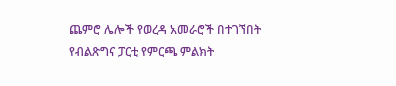ጨምሮ ሌሎች የወረዳ አመራሮች በተገኘበት የብልጽግና ፓርቲ የምርጫ ምልክት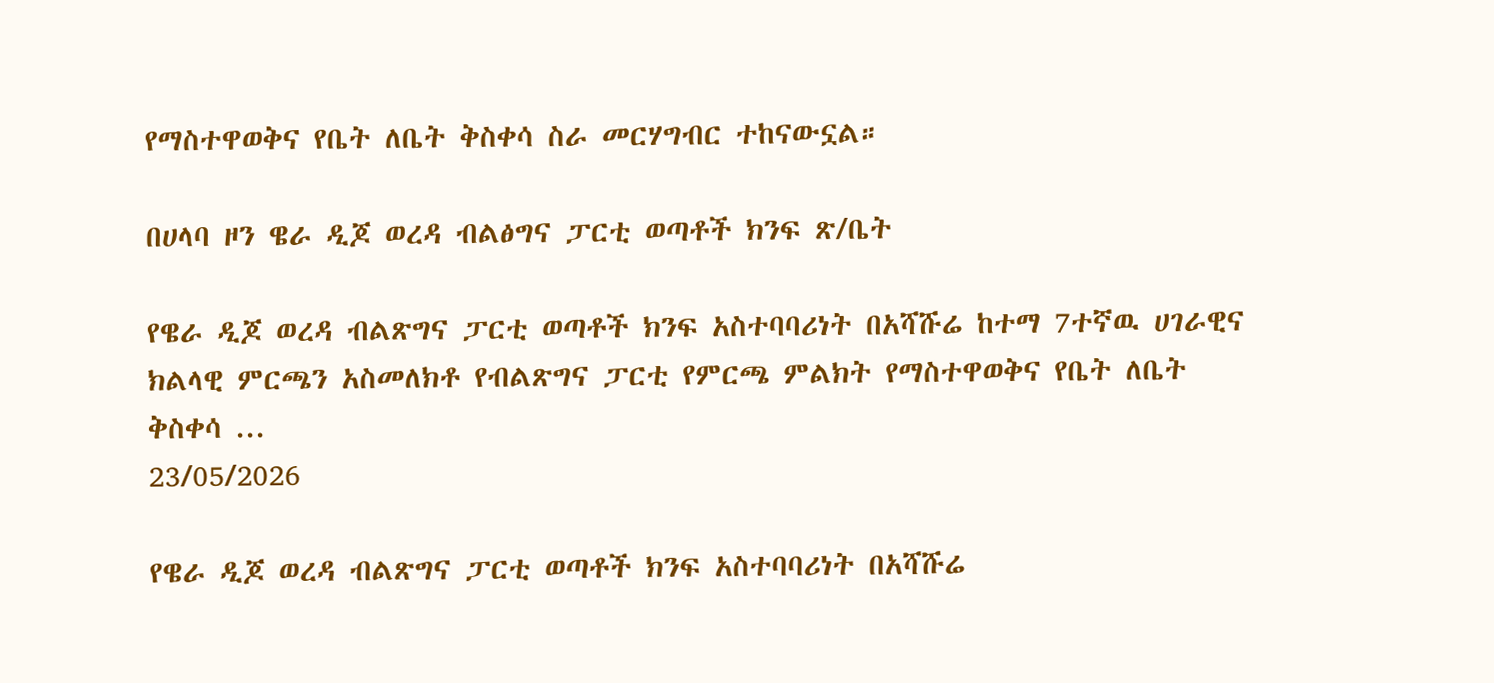የማስተዋወቅና የቤት ለቤት ቅስቀሳ ስራ መርሃግብር ተከናውኗል።

በሀላባ ዞን ዌራ ዲጆ ወረዳ ብልፅግና ፓርቲ ወጣቶች ክንፍ ጽ/ቤት

የዌራ ዲጆ ወረዳ ብልጽግና ፓርቲ ወጣቶች ክንፍ አስተባባሪነት በአሻሹሬ ከተማ 7ተኛዉ ሀገራዊና ክልላዊ ምርጫን አስመለክቶ የብልጽግና ፓርቲ የምርጫ ምልክት የማስተዋወቅና የቤት ለቤት ቅስቀሳ ...
23/05/2026

የዌራ ዲጆ ወረዳ ብልጽግና ፓርቲ ወጣቶች ክንፍ አስተባባሪነት በአሻሹሬ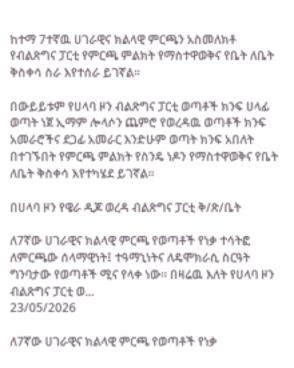ከተማ 7ተኛዉ ሀገራዊና ክልላዊ ምርጫን አስመለክቶ የብልጽግና ፓርቲ የምርጫ ምልክት የማስተዋወቅና የቤት ለቤት ቅስቀሳ ስራ እየተሰራ ይገኛል።

በውይይቱም የሀላባ ዞን ብልጽግና ፓርቲ ወጣቶች ክንፍ ሀላፊ ወጣት ነጀ ኢማም ሎላሶን ጨምሮ የወረዳዉ ወጣቶች ክንፍ አመራሮችና ደጋፊ አመራር እንድሁም ወጣት ክንፍ አበለት በተገኙበት የምርጫ ምልክት የስንዴ ነዶን የማስተዋወቅና የቤት ለቤት ቅስቀሳ እየተካሄደ ይገኛል።

በሀላባ ዞን የዌራ ዲጆ ወረዳ ብልጽግና ፓርቲ ቅ/ጽ/ቤት

ለ7ኛው ሀገራዊና ክልላዊ ምርጫ የወጣቶች የነቃ ተሳትፎ ለምርጫው ሰላማዊነት፤ ተዓማኒነትና ለዴሞክራሲ ስርዓት ግንባታው የወጣቶች ሚና የላቀ ነው። በዛሬዉ እለት የሀላባ ዞን ብልጽግና ፓርቲ ወ...
23/05/2026

ለ7ኛው ሀገራዊና ክልላዊ ምርጫ የወጣቶች የነቃ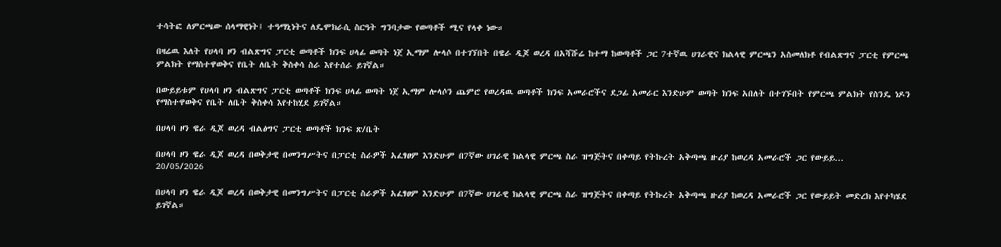ተሳትፎ ለምርጫው ሰላማዊነት፤ ተዓማኒነትና ለዴሞክራሲ ስርዓት ግንባታው የወጣቶች ሚና የላቀ ነው።

በዛሬዉ እለት የሀላባ ዞን ብልጽግና ፓርቲ ወጣቶች ክንፍ ሀላፊ ወጣት ነጀ ኢማም ሎላሶ በተገኘበት በዌራ ዲጆ ወረዳ በአሻሹሬ ከተማ ከወጣቶች ጋር 7ተኛዉ ሀገራዊና ክልላዊ ምርጫን አስመለክቶ የብልጽግና ፓርቲ የምርጫ ምልክት የማስተዋወቅና የቤት ለቤት ቅስቀሳ ስራ እየተሰራ ይገኛል።

በውይይቱም የሀላባ ዞን ብልጽግና ፓርቲ ወጣቶች ክንፍ ሀላፊ ወጣት ነጀ ኢማም ሎላሶን ጨምሮ የወረዳዉ ወጣቶች ክንፍ አመራሮችና ደጋፊ አመራር እንድሁም ወጣት ክንፍ አበለት በተገኙበት የምርጫ ምልክት የስንዴ ነዶን የማስተዋወቅና የቤት ለቤት ቅስቀሳ እየተከሂደ ይገኛል።

በሀላባ ዞን ዌራ ዲጆ ወረዳ ብልፅግና ፓርቲ ወጣቶች ክንፍ ጽ/ቤት

በሀላባ ዞን ዌራ ዲጆ ወረዳ በወቅታዊ በመንግሥትና በፓርቲ ስራዎች አፈፃፀም እንድሁም በ7ኛው ሀገራዊ ክልላዊ ምርጫ ስራ ዝግጅትና በቀጣይ የትኩረት አቅጣጫ ዙሪያ ከወረዳ አመራሮች ጋር የውይይ...
20/05/2026

በሀላባ ዞን ዌራ ዲጆ ወረዳ በወቅታዊ በመንግሥትና በፓርቲ ስራዎች አፈፃፀም እንድሁም በ7ኛው ሀገራዊ ክልላዊ ምርጫ ስራ ዝግጅትና በቀጣይ የትኩረት አቅጣጫ ዙሪያ ከወረዳ አመራሮች ጋር የውይይት መድረክ እየተካሄደ ይገኛል።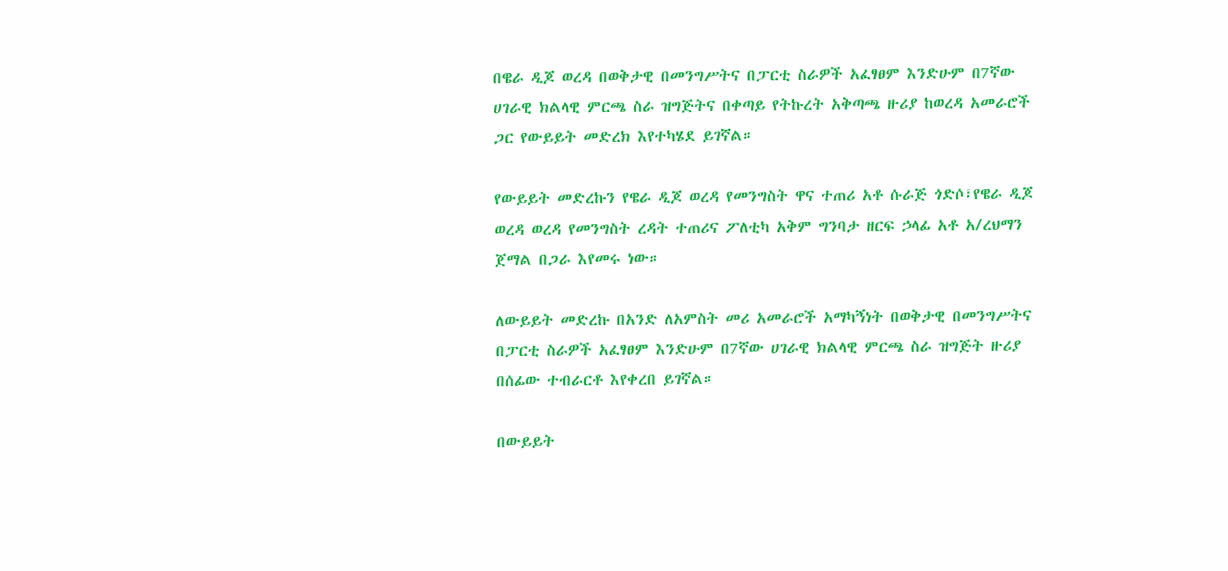በዌራ ዲጆ ወረዳ በወቅታዊ በመንግሥትና በፓርቲ ስራዎች አፈፃፀም እንድሁም በ7ኛው ሀገራዊ ክልላዊ ምርጫ ስራ ዝግጅትና በቀጣይ የትኩረት አቅጣጫ ዙሪያ ከወረዳ አመራሮች ጋር የውይይት መድረክ እየተካሄደ ይገኛል።

የውይይት መድረኩን የዌራ ዲጆ ወረዳ የመንግስት ዋና ተጠሪ አቶ ሱራጅ ጎድሶ፣የዌራ ዲጆ ወረዳ ወረዳ የመንግስት ረዳት ተጠሪና ፖለቲካ አቅም ግንባታ ዘርፍ ኃላፊ አቶ አ/ረህማን ጀማል በጋራ እየመሩ ነው።

ለውይይት መድረኩ በአንድ ለአምስት መሪ አመራሮች አማካኝነት በወቅታዊ በመንግሥትና በፓርቲ ስራዎች አፈፃፀም እንድሁም በ7ኛው ሀገራዊ ክልላዊ ምርጫ ስራ ዝግጅት ዙሪያ በሰፊው ተብራርቶ እየቀረበ ይገኛል።

በውይይት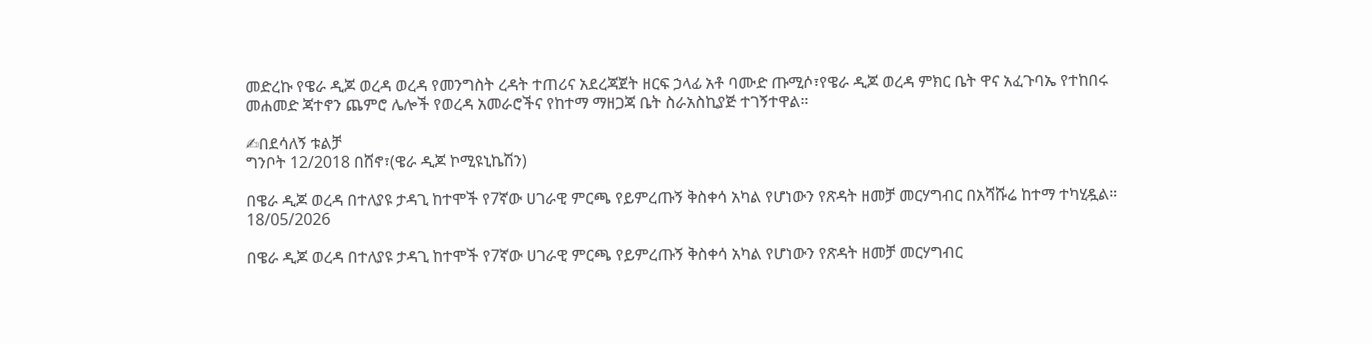መድረኩ የዌራ ዲጆ ወረዳ ወረዳ የመንግስት ረዳት ተጠሪና አደረጃጀት ዘርፍ ኃላፊ አቶ ባሙድ ጡሚሶ፣የዌራ ዲጆ ወረዳ ምክር ቤት ዋና አፈጉባኤ የተከበሩ መሐመድ ጃተኖን ጨምሮ ሌሎች የወረዳ አመራሮችና የከተማ ማዘጋጃ ቤት ስራአስኪያጅ ተገኝተዋል።

✍በደሳለኝ ቱልቻ
ግንቦት 12/2018 በሸኖ፣(ዌራ ዲጆ ኮሚዩኒኬሽን)

በዌራ ዲጆ ወረዳ በተለያዩ ታዳጊ ከተሞች የ7ኛው ሀገራዊ ምርጫ የይምረጡኝ ቅስቀሳ አካል የሆነውን የጽዳት ዘመቻ መርሃግብር በአሻሹሬ ከተማ ተካሂዷል።
18/05/2026

በዌራ ዲጆ ወረዳ በተለያዩ ታዳጊ ከተሞች የ7ኛው ሀገራዊ ምርጫ የይምረጡኝ ቅስቀሳ አካል የሆነውን የጽዳት ዘመቻ መርሃግብር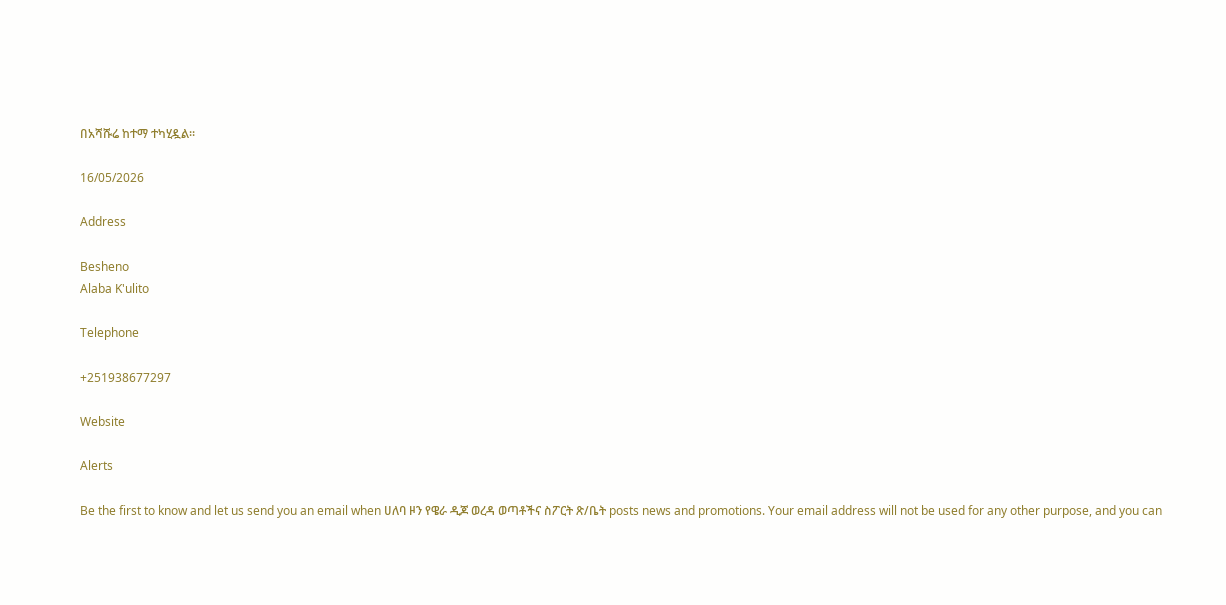በአሻሹሬ ከተማ ተካሂዷል።

16/05/2026

Address

Besheno
Alaba K'ulito

Telephone

+251938677297

Website

Alerts

Be the first to know and let us send you an email when ሀለባ ዞን የዌራ ዲጆ ወረዳ ወጣቶችና ስፖርት ጽ/ቤት posts news and promotions. Your email address will not be used for any other purpose, and you can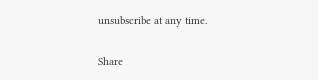unsubscribe at any time.

Share